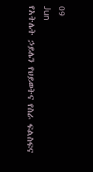09
Jun
የአትሌት ኃይሌን የህይወትና የስራ ፍልስፍና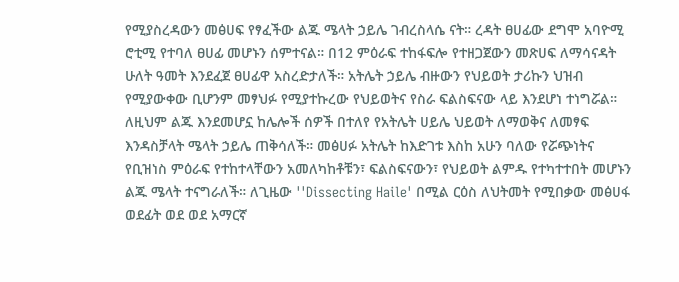የሚያስረዳውን መፅሀፍ የፃፈችው ልጁ ሜላት ኃይሌ ገብረስላሴ ናት። ረዳት ፀሀፊው ደግሞ አባዮሚ ሮቲሚ የተባለ ፀሀፊ መሆኑን ሰምተናል። በ12 ምዕራፍ ተከፋፍሎ የተዘጋጀውን መጽሀፍ ለማሳናዳት ሁለት ዓመት እንደፈጀ ፀሀፊዋ አስረድታለች። አትሌት ኃይሌ ብዙውን የህይወት ታሪኩን ህዝብ የሚያውቀው ቢሆንም መፃህፉ የሚያተኩረው የህይወትና የስራ ፍልስፍናው ላይ እንደሆነ ተነግሯል። ለዚህም ልጁ እንደመሆኗ ከሌሎች ሰዎች በተለየ የአትሌት ሀይሌ ህይወት ለማወቅና ለመፃፍ እንዳስቻላት ሜላት ኃይሌ ጠቅሳለች። መፅሀፉ አትሌት ከእድገቱ እስከ አሁን ባለው የሯጭነትና የቢዝነስ ምዕራፍ የተከተላቸውን አመለካከቶቹን፣ ፍልስፍናውን፣ የህይወት ልምዱ የተካተተበት መሆኑን ልጁ ሜላት ተናግራለች። ለጊዜው ''Dissecting Haile' በሚል ርዕስ ለህትመት የሚበቃው መፅሀፋ ወደፊት ወደ ወደ አማርኛ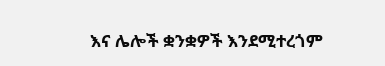እና ሌሎች ቋንቋዎች እንደሚተረጎም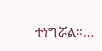ተነግሯል።…